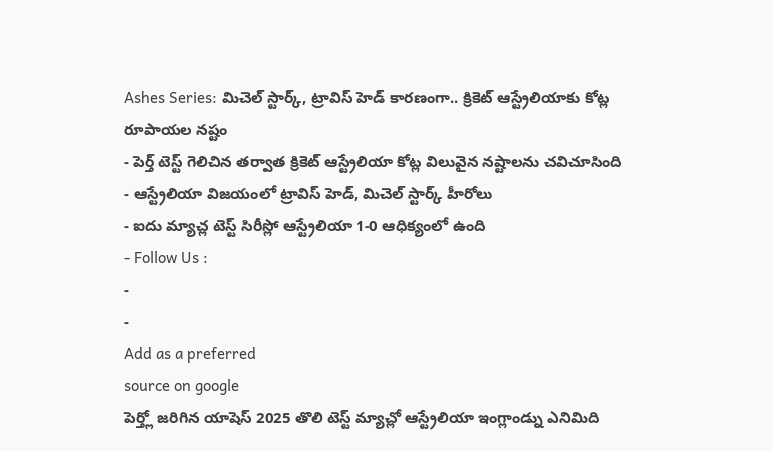Ashes Series: మిచెల్ స్టార్క్, ట్రావిస్ హెడ్ కారణంగా.. క్రికెట్ ఆస్ట్రేలియాకు కోట్ల రూపాయల నష్టం
- పెర్త్ టెస్ట్ గెలిచిన తర్వాత క్రికెట్ ఆస్ట్రేలియా కోట్ల విలువైన నష్టాలను చవిచూసింది
- ఆస్ట్రేలియా విజయంలో ట్రావిస్ హెడ్, మిచెల్ స్టార్క్ హీరోలు
- ఐదు మ్యాచ్ల టెస్ట్ సిరీస్లో ఆస్ట్రేలియా 1-0 ఆధిక్యంలో ఉంది
- Follow Us :
-
-
Add as a preferred
source on google
పెర్త్లో జరిగిన యాషెస్ 2025 తొలి టెస్ట్ మ్యాచ్లో ఆస్ట్రేలియా ఇంగ్లాండ్ను ఎనిమిది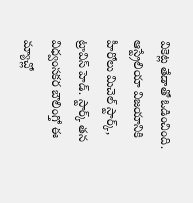వికెట్ల తేడాతో ఓడించింది. ఆస్ట్రేలియా విజయానికి హీరోలు మిచెల్ స్టార్క్, ట్రావిస్ హెడ్. స్టార్క్ తన విధ్వంసకర బౌలింగ్తో ఈ మ్యాచ్లో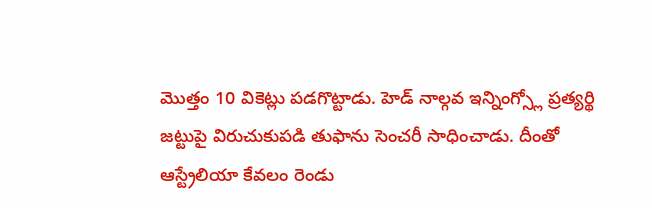మొత్తం 10 వికెట్లు పడగొట్టాడు. హెడ్ నాల్గవ ఇన్నింగ్స్లో ప్రత్యర్థి జట్టుపై విరుచుకుపడి తుఫాను సెంచరీ సాధించాడు. దీంతో ఆస్ట్రేలియా కేవలం రెండు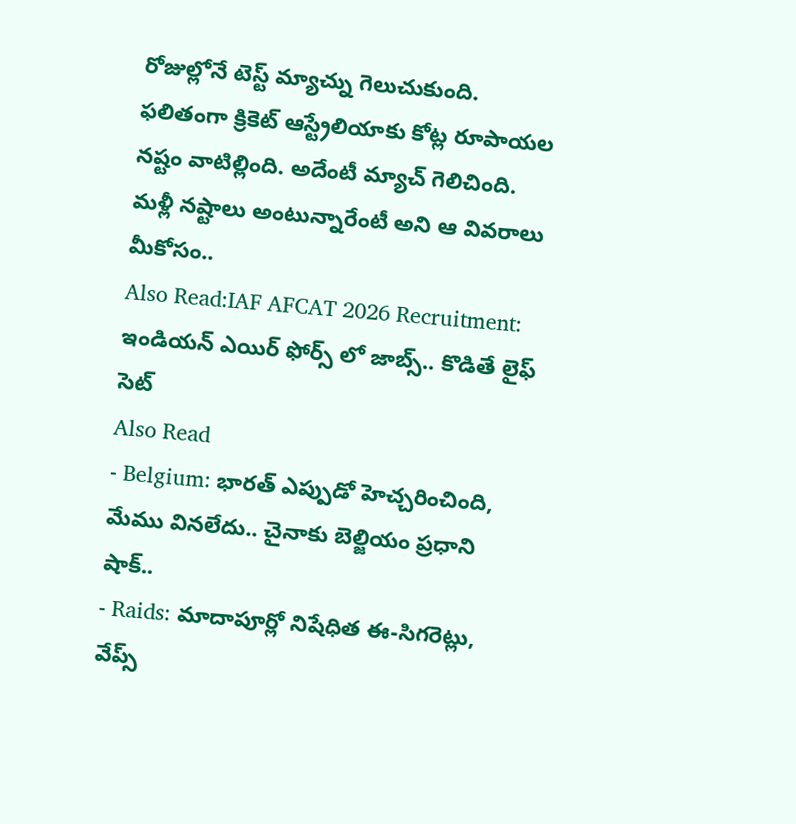రోజుల్లోనే టెస్ట్ మ్యాచ్ను గెలుచుకుంది. ఫలితంగా క్రికెట్ ఆస్ట్రేలియాకు కోట్ల రూపాయల నష్టం వాటిల్లింది. అదేంటీ మ్యాచ్ గెలిచింది. మళ్లీ నష్టాలు అంటున్నారేంటీ అని ఆ వివరాలు మీకోసం..
Also Read:IAF AFCAT 2026 Recruitment: ఇండియన్ ఎయిర్ ఫోర్స్ లో జాబ్స్.. కొడితే లైఫ్ సెట్
Also Read
- Belgium: భారత్ ఎప్పుడో హెచ్చరించింది, మేము వినలేదు.. చైనాకు బెల్జియం ప్రధాని షాక్..
- Raids: మాదాపూర్లో నిషేధిత ఈ-సిగరెట్లు, వేప్స్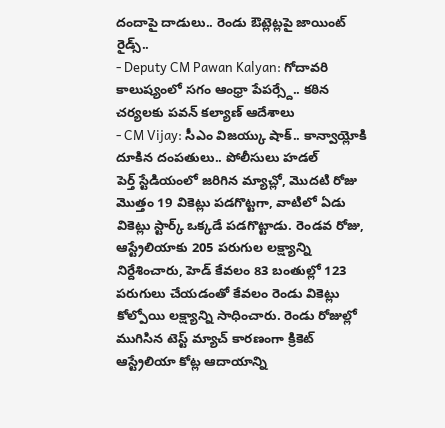దందాపై దాడులు.. రెండు ఔట్లెట్లపై జాయింట్ రైడ్స్..
- Deputy CM Pawan Kalyan: గోదావరి కాలుష్యంలో సగం ఆంధ్రా పేపర్స్దే.. కఠిన చర్యలకు పవన్ కల్యాణ్ ఆదేశాలు
- CM Vijay: సీఎం విజయ్కు షాక్.. కాన్వాయ్లోకి దూకిన దంపతులు.. పోలీసులు హడల్
పెర్త్ స్టేడియంలో జరిగిన మ్యాచ్లో, మొదటి రోజు మొత్తం 19 వికెట్లు పడగొట్టగా, వాటిలో ఏడు వికెట్లు స్టార్క్ ఒక్కడే పడగొట్టాడు. రెండవ రోజు, ఆస్ట్రేలియాకు 205 పరుగుల లక్ష్యాన్ని నిర్దేశించారు, హెడ్ కేవలం 83 బంతుల్లో 123 పరుగులు చేయడంతో కేవలం రెండు వికెట్లు కోల్పోయి లక్ష్యాన్ని సాధించారు. రెండు రోజుల్లో ముగిసిన టెస్ట్ మ్యాచ్ కారణంగా క్రికెట్ ఆస్ట్రేలియా కోట్ల ఆదాయాన్ని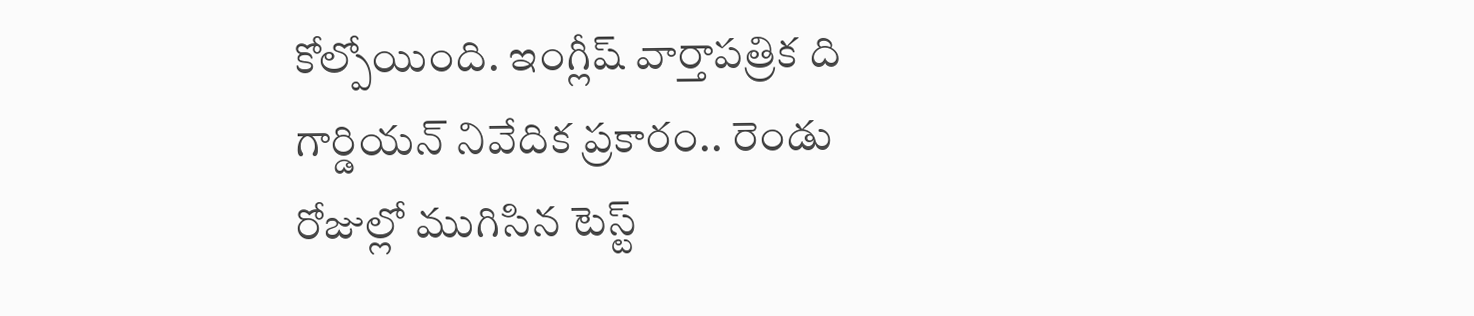కోల్పోయింది. ఇంగ్లీష్ వార్తాపత్రిక ది గార్డియన్ నివేదిక ప్రకారం.. రెండు రోజుల్లో ముగిసిన టెస్ట్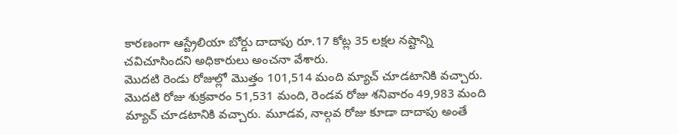కారణంగా ఆస్ట్రేలియా బోర్డు దాదాపు రూ.17 కోట్ల 35 లక్షల నష్టాన్ని చవిచూసిందని అధికారులు అంచనా వేశారు.
మొదటి రెండు రోజుల్లో మొత్తం 101,514 మంది మ్యాచ్ చూడటానికి వచ్చారు. మొదటి రోజు శుక్రవారం 51,531 మంది, రెండవ రోజు శనివారం 49,983 మంది మ్యాచ్ చూడటానికి వచ్చారు. మూడవ, నాల్గవ రోజు కూడా దాదాపు అంతే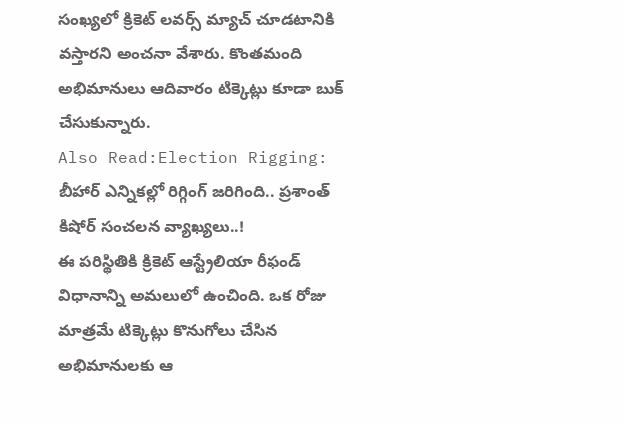సంఖ్యలో క్రికెట్ లవర్స్ మ్యాచ్ చూడటానికి వస్తారని అంచనా వేశారు. కొంతమంది అభిమానులు ఆదివారం టిక్కెట్లు కూడా బుక్ చేసుకున్నారు.
Also Read:Election Rigging: బీహార్ ఎన్నికల్లో రిగ్గింగ్ జరిగింది.. ప్రశాంత్ కిషోర్ సంచలన వ్యాఖ్యలు..!
ఈ పరిస్థితికి క్రికెట్ ఆస్ట్రేలియా రీఫండ్ విధానాన్ని అమలులో ఉంచింది. ఒక రోజు మాత్రమే టిక్కెట్లు కొనుగోలు చేసిన అభిమానులకు ఆ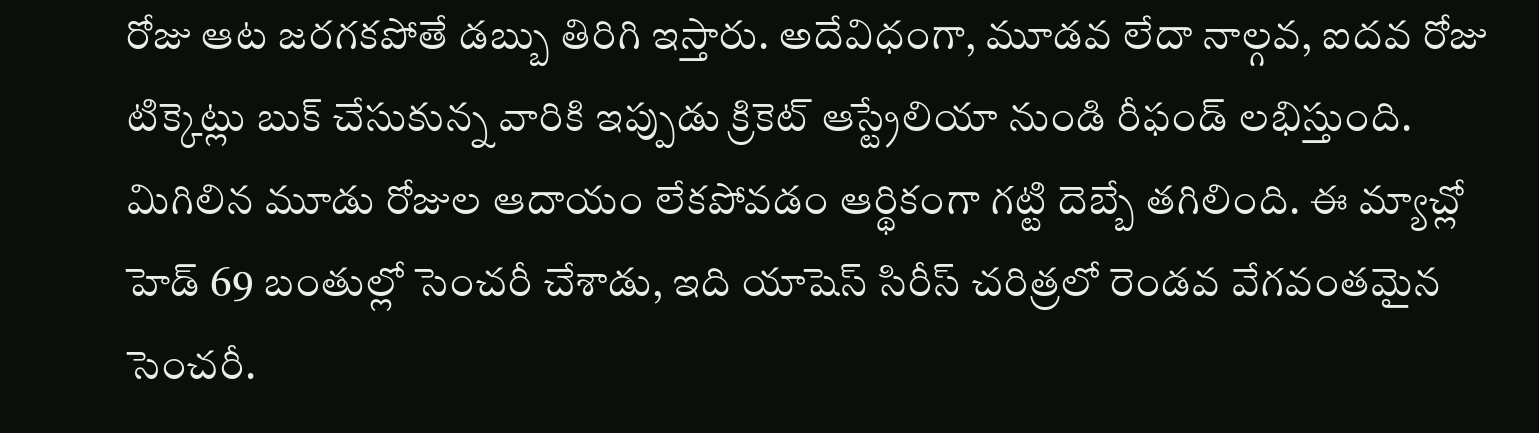రోజు ఆట జరగకపోతే డబ్బు తిరిగి ఇస్తారు. అదేవిధంగా, మూడవ లేదా నాల్గవ, ఐదవ రోజు టిక్కెట్లు బుక్ చేసుకున్న వారికి ఇప్పుడు క్రికెట్ ఆస్ట్రేలియా నుండి రీఫండ్ లభిస్తుంది. మిగిలిన మూడు రోజుల ఆదాయం లేకపోవడం ఆర్థికంగా గట్టి దెబ్బే తగిలింది. ఈ మ్యాచ్లో హెడ్ 69 బంతుల్లో సెంచరీ చేశాడు, ఇది యాషెస్ సిరీస్ చరిత్రలో రెండవ వేగవంతమైన సెంచరీ.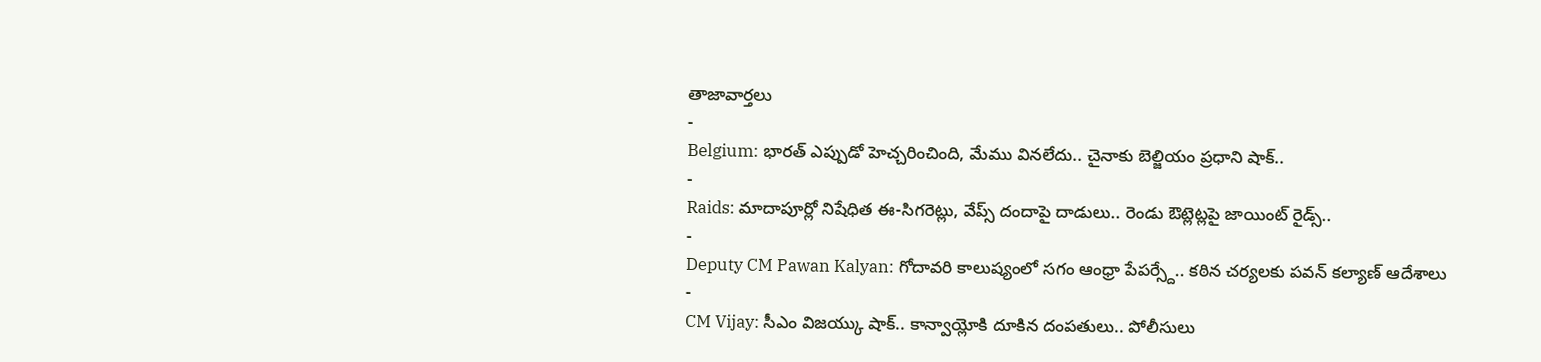తాజావార్తలు
-
Belgium: భారత్ ఎప్పుడో హెచ్చరించింది, మేము వినలేదు.. చైనాకు బెల్జియం ప్రధాని షాక్..
-
Raids: మాదాపూర్లో నిషేధిత ఈ-సిగరెట్లు, వేప్స్ దందాపై దాడులు.. రెండు ఔట్లెట్లపై జాయింట్ రైడ్స్..
-
Deputy CM Pawan Kalyan: గోదావరి కాలుష్యంలో సగం ఆంధ్రా పేపర్స్దే.. కఠిన చర్యలకు పవన్ కల్యాణ్ ఆదేశాలు
-
CM Vijay: సీఎం విజయ్కు షాక్.. కాన్వాయ్లోకి దూకిన దంపతులు.. పోలీసులు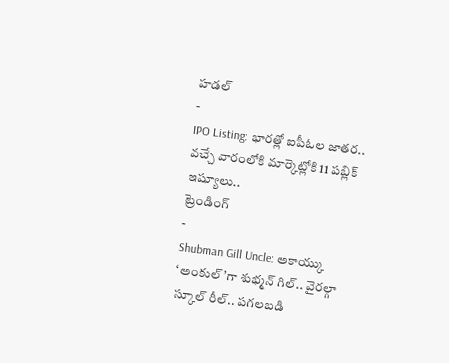హడల్
-
IPO Listing: భారత్లో ఐపీఓల జాతర.. వచ్చే వారంలోకి మార్కెట్లోకి 11 పబ్లిక్ ఇష్యూలు..
ట్రెండింగ్
-
Shubman Gill Uncle: అకాయ్కు ‘అంకుల్’గా శుభ్మన్ గిల్.. వైరల్గా స్కూల్ రీల్.. పగలబడి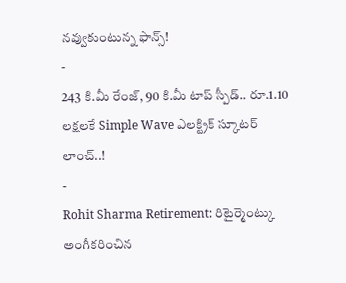నవ్వుకుంటున్న ఫాన్స్!
-
243 కి.మీ రేంజ్, 90 కి.మీ టాప్ స్పీడ్.. రూ.1.10 లక్షలకే Simple Wave ఎలక్ట్రిక్ స్కూటర్ లాంచ్..!
-
Rohit Sharma Retirement: రిటైర్మెంట్కు అంగీకరించిన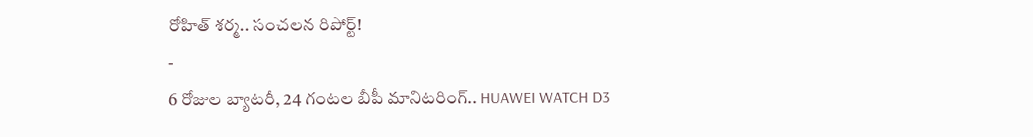రోహిత్ శర్మ.. సంచలన రిపోర్ట్!
-
6 రోజుల బ్యాటరీ, 24 గంటల బీపీ మానిటరింగ్.. HUAWEI WATCH D3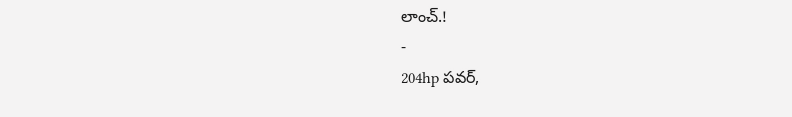లాంచ్.!
-
204hp పవర్,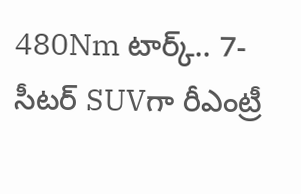480Nm టార్క్.. 7-సీటర్ SUVగా రీఎంట్రీ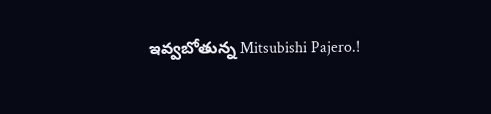ఇవ్వబోతున్న Mitsubishi Pajero.!